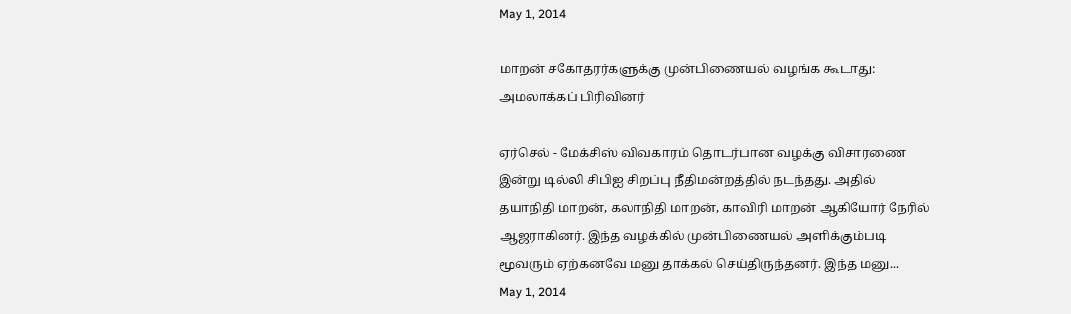May 1, 2014

மாறன் சகோதரர்களுக்கு முன்பிணையல் வழங்க கூடாது: அமலாக்கப் பிரிவினர்

ஏர்செல் - மேக்சிஸ் விவகாரம் தொடர்பான வழக்கு விசாரணை இன்று டில்லி சிபிஐ சிறப்பு நீதிமன்றத்தில் நடந்தது. அதில் தயாநிதி மாறன், கலாநிதி மாறன், காவிரி மாறன் ஆகியோர் நேரில் ஆஜராகினர். இந்த வழக்கில் முன்பிணையல் அளிக்கும்படி மூவரும் ஏற்கனவே மனு தாக்கல் செய்திருந்தனர். இந்த மனு...
May 1, 2014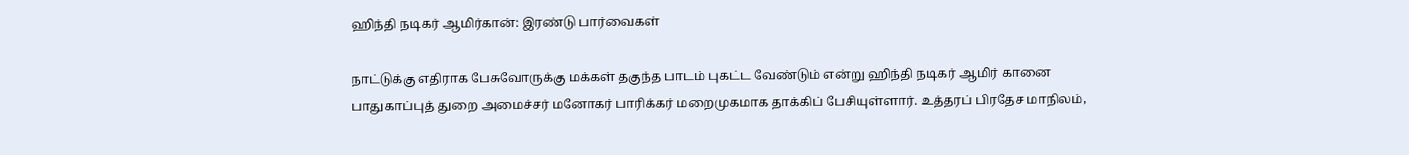ஹிந்தி நடிகர் ஆமிர்கான்: இரண்டு பார்வைகள்

நாட்டுக்கு எதிராக பேசுவோருக்கு மக்கள் தகுந்த பாடம் புகட்ட வேண்டும் என்று ஹிந்தி நடிகர் ஆமிர் கானை பாதுகாப்புத் துறை அமைச்சர் மனோகர் பாரிக்கர் மறைமுகமாக தாக்கிப் பேசியுள்ளார். உத்தரப் பிரதேச மாநிலம்,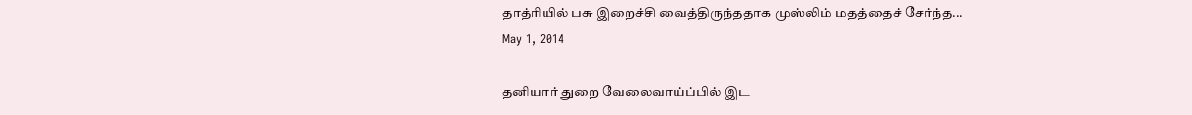தாத்ரியில் பசு இறைச்சி வைத்திருந்ததாக முஸ்லிம் மதத்தைச் சேர்ந்த...
May 1, 2014

தனியார் துறை வேலைவாய்ப்பில் இட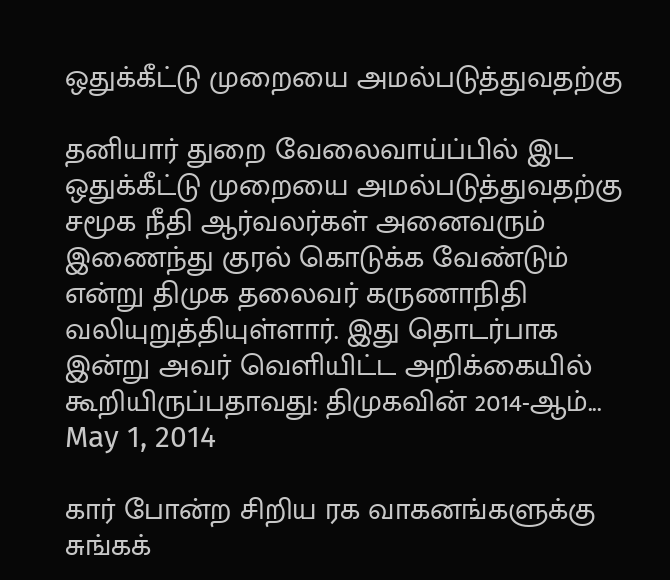ஒதுக்கீட்டு முறையை அமல்படுத்துவதற்கு

தனியார் துறை வேலைவாய்ப்பில் இட ஒதுக்கீட்டு முறையை அமல்படுத்துவதற்கு சமூக நீதி ஆர்வலர்கள் அனைவரும் இணைந்து குரல் கொடுக்க வேண்டும் என்று திமுக தலைவர் கருணாநிதி வலியுறுத்தியுள்ளார். இது தொடர்பாக இன்று அவர் வெளியிட்ட அறிக்கையில் கூறியிருப்பதாவது: திமுகவின் 2014-ஆம்...
May 1, 2014

கார் போன்ற சிறிய ரக வாகனங்களுக்கு சுங்கக்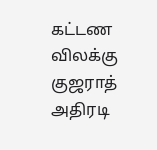கட்டண விலக்கு குஜராத் அதிரடி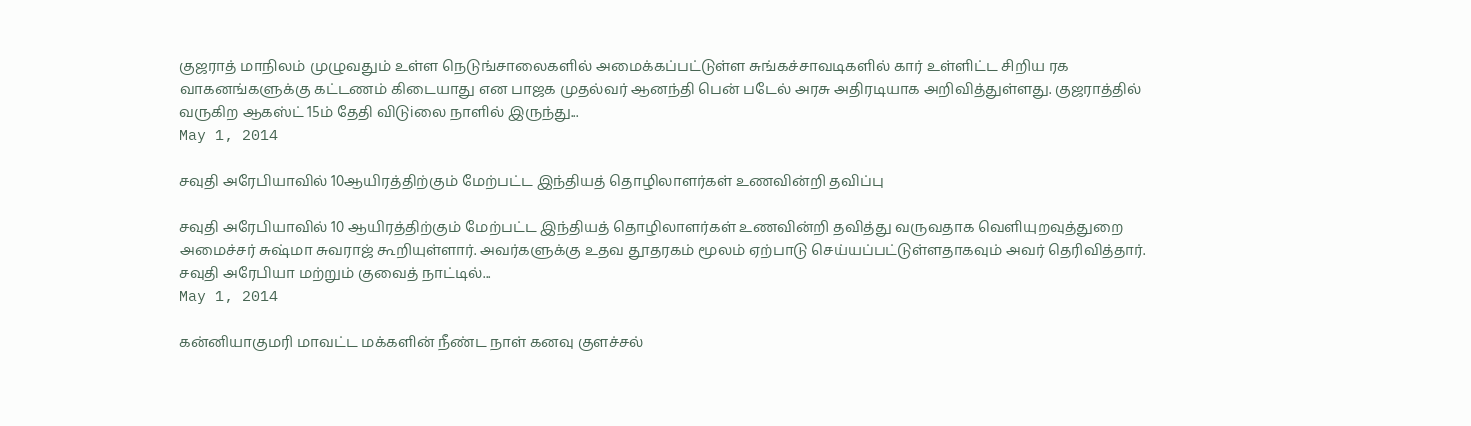குஜராத் மாநிலம் முழுவதும் உள்ள நெடுங்சாலைகளில் அமைக்கப்பட்டுள்ள சுங்கச்சாவடிகளில் கார் உள்ளிட்ட சிறிய ரக வாகனங்களுக்கு கட்டணம் கிடையாது என பாஜக முதல்வர் ஆனந்தி பென் படேல் அரசு அதிரடியாக அறிவித்துள்ளது. குஜராத்தில் வருகிற ஆகஸ்ட் 15ம் தேதி விடுiலை நாளில் இருந்து...
May 1, 2014

சவுதி அரேபியாவில் 10ஆயிரத்திற்கும் மேற்பட்ட இந்தியத் தொழிலாளர்கள் உணவின்றி தவிப்பு

சவுதி அரேபியாவில் 10 ஆயிரத்திற்கும் மேற்பட்ட இந்தியத் தொழிலாளர்கள் உணவின்றி தவித்து வருவதாக வெளியுறவுத்துறை அமைச்சர் சுஷ்மா சுவராஜ் கூறியுள்ளார். அவர்களுக்கு உதவ தூதரகம் மூலம் ஏற்பாடு செய்யப்பட்டுள்ளதாகவும் அவர் தெரிவித்தார். சவுதி அரேபியா மற்றும் குவைத் நாட்டில்...
May 1, 2014

கன்னியாகுமரி மாவட்ட மக்களின் நீண்ட நாள் கனவு குளச்சல்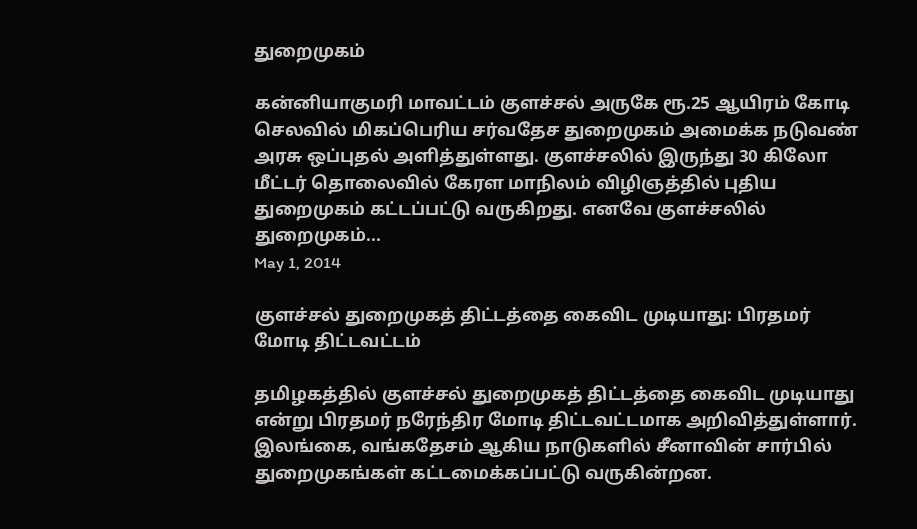துறைமுகம்

கன்னியாகுமரி மாவட்டம் குளச்சல் அருகே ரூ.25 ஆயிரம் கோடி செலவில் மிகப்பெரிய சர்வதேச துறைமுகம் அமைக்க நடுவண் அரசு ஒப்புதல் அளித்துள்ளது. குளச்சலில் இருந்து 30 கிலோ மீட்டர் தொலைவில் கேரள மாநிலம் விழிஞத்தில் புதிய துறைமுகம் கட்டப்பட்டு வருகிறது. எனவே குளச்சலில் துறைமுகம்...
May 1, 2014

குளச்சல் துறைமுகத் திட்டத்தை கைவிட முடியாது: பிரதமர் மோடி திட்டவட்டம்

தமிழகத்தில் குளச்சல் துறைமுகத் திட்டத்தை கைவிட முடியாது என்று பிரதமர் நரேந்திர மோடி திட்டவட்டமாக அறிவித்துள்ளார். இலங்கை, வங்கதேசம் ஆகிய நாடுகளில் சீனாவின் சார்பில் துறைமுகங்கள் கட்டமைக்கப்பட்டு வருகின்றன.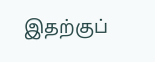இதற்குப்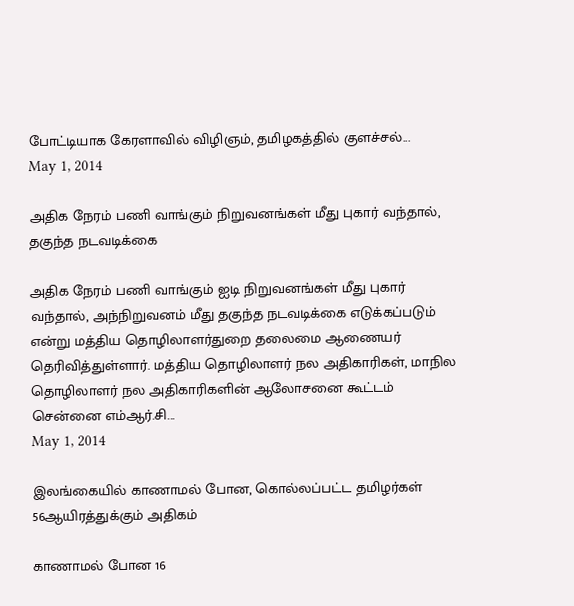போட்டியாக கேரளாவில் விழிஞம், தமிழகத்தில் குளச்சல்...
May 1, 2014

அதிக நேரம் பணி வாங்கும் நிறுவனங்கள் மீது புகார் வந்தால், தகுந்த நடவடிக்கை

அதிக நேரம் பணி வாங்கும் ஐடி நிறுவனங்கள் மீது புகார் வந்தால், அந்நிறுவனம் மீது தகுந்த நடவடிக்கை எடுக்கப்படும் என்று மத்திய தொழிலாளர்துறை தலைமை ஆணையர் தெரிவித்துள்ளார். மத்திய தொழிலாளர் நல அதிகாரிகள், மாநில தொழிலாளர் நல அதிகாரிகளின் ஆலோசனை கூட்டம் சென்னை எம்ஆர்.சி...
May 1, 2014

இலங்கையில் காணாமல் போன, கொல்லப்பட்ட தமிழர்கள் 56ஆயிரத்துக்கும் அதிகம்

காணாமல் போன 16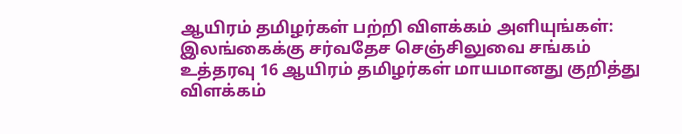ஆயிரம் தமிழர்கள் பற்றி விளக்கம் அளியுங்கள்: இலங்கைக்கு சர்வதேச செஞ்சிலுவை சங்கம் உத்தரவு 16 ஆயிரம் தமிழர்கள் மாயமானது குறித்து விளக்கம்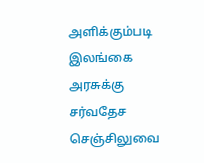அளிக்கும்படி இலங்கை அரசுக்கு சர்வதேச செஞ்சிலுவை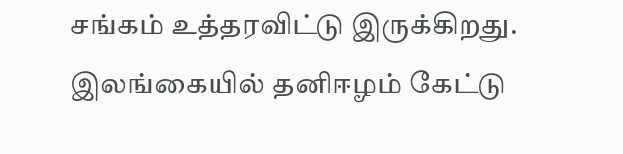சங்கம் உத்தரவிட்டு இருக்கிறது. இலங்கையில் தனிஈழம் கேட்டு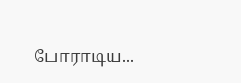போராடிய...